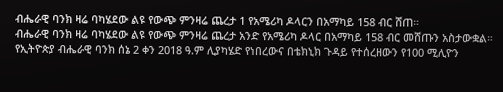ብሔራዊ ባንክ ዛሬ ባካሄደው ልዩ የውጭ ምንዛሬ ጨረታ 1 የአሜሪካ ዶላርን በአማካይ 158 ብር ሸጠ።
ብሔራዊ ባንክ ዛሬ ባካሄደው ልዩ የውጭ ምንዛሬ ጨረታ አንድ የአሜሪካ ዶላር በአማካይ 158 ብር መሸጡን አስታውቋል።
የኢትዮጵያ ብሔራዊ ባንክ ሰኔ 2 ቀን 2018 ዓ.ም ሊያካሄድ የነበረውና በቴክኒክ ጉዳይ የተሰረዘውን የ100 ሚሊዮን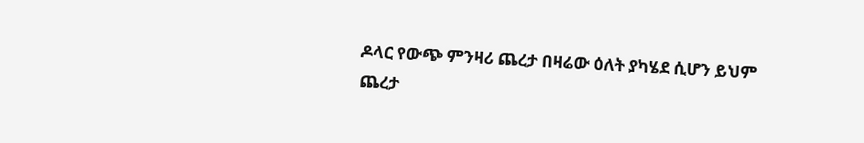ዶላር የውጭ ምንዛሪ ጨረታ በዛሬው ዕለት ያካሄደ ሲሆን ይህም ጨረታ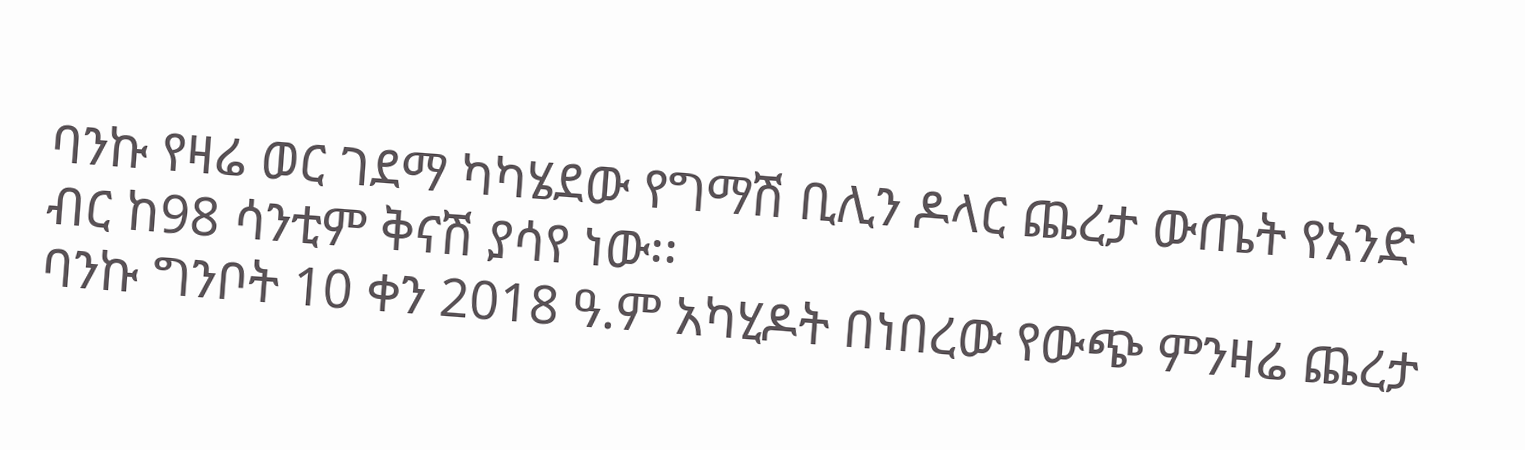ባንኩ የዛሬ ወር ገደማ ካካሄደው የግማሽ ቢሊን ዶላር ጨረታ ውጤት የአንድ ብር ከ98 ሳንቲም ቅናሽ ያሳየ ነው፡፡
ባንኩ ግንቦት 10 ቀን 2018 ዓ.ም አካሂዶት በነበረው የውጭ ምንዛሬ ጨረታ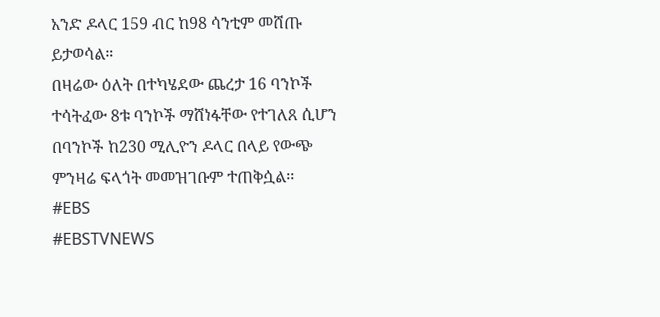አንድ ዶላር 159 ብር ከ98 ሳንቲም መሸጡ ይታወሳል።
በዛሬው ዕለት በተካሄደው ጨረታ 16 ባንኮች ተሳትፈው 8ቱ ባንኮች ማሸነፋቸው የተገለጸ ሲሆን በባንኮች ከ230 ሚሊዮን ዶላር በላይ የውጭ ምንዛሬ ፍላጎት መመዝገቡም ተጠቅሷል፡፡
#EBS
#EBSTVNEWS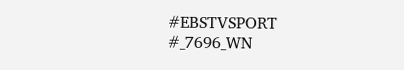#EBSTVSPORT
#_7696_WN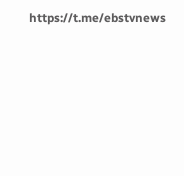https://t.me/ebstvnews